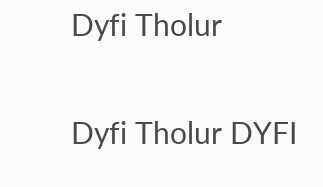Dyfi Tholur

Dyfi Tholur DYFI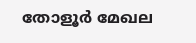തോളൂർ മേഖല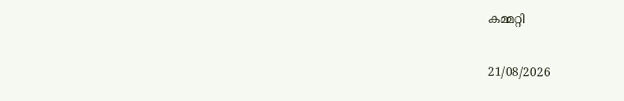കമ്മറ്റി

21/08/2026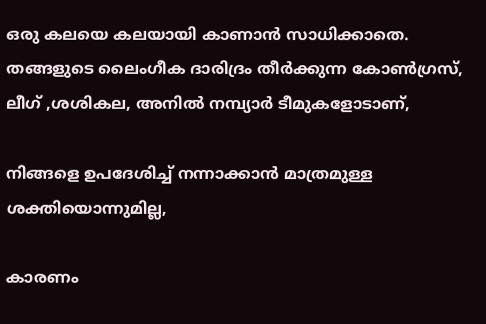ഒരു കലയെ കലയായി കാണാൻ സാധിക്കാതെ. തങ്ങളുടെ ലൈംഗീക ദാരിദ്രം തീർക്കുന്ന കോൺഗ്രസ്, ലീഗ് ,ശശികല, അനിൽ നമ്പ്യാർ ടീമുകളോടാണ്,

നിങ്ങളെ ഉപദേശിച്ച് നന്നാക്കാൻ മാത്രമുള്ള ശക്തിയൊന്നുമില്ല,

കാരണം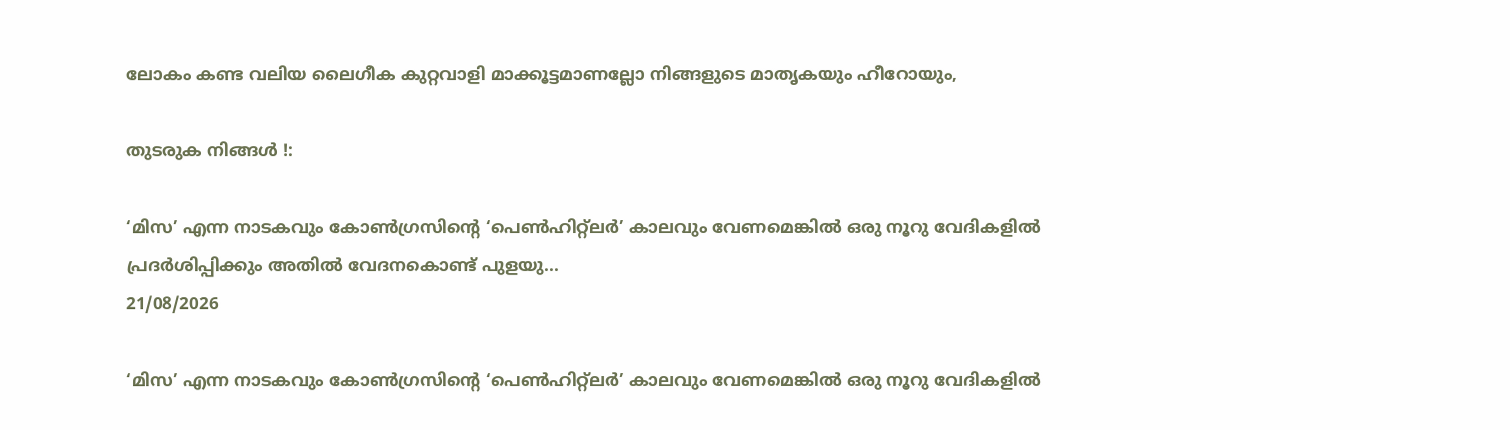ലോകം കണ്ട വലിയ ലൈഗീക കുറ്റവാളി മാക്കൂട്ടമാണല്ലോ നിങ്ങളുടെ മാതൃകയും ഹീറോയും,

തുടരുക നിങ്ങൾ !:

‘മിസ’ എന്ന നാടകവും കോൺഗ്രസിന്റെ ‘പെൺഹിറ്റ്ലർ’ കാലവും വേണമെങ്കിൽ ഒരു നൂറു വേദികളിൽ പ്രദർശിപ്പിക്കും അതിൽ വേദനകൊണ്ട് പുളയു...
21/08/2026

‘മിസ’ എന്ന നാടകവും കോൺഗ്രസിന്റെ ‘പെൺഹിറ്റ്ലർ’ കാലവും വേണമെങ്കിൽ ഒരു നൂറു വേദികളിൽ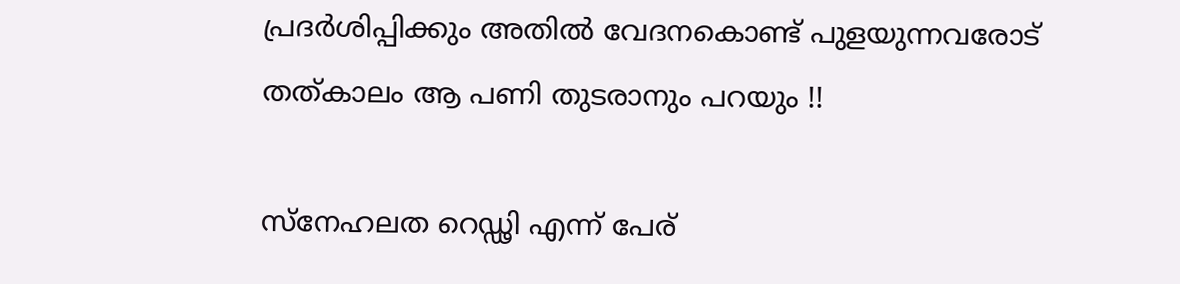പ്രദർശിപ്പിക്കും അതിൽ വേദനകൊണ്ട് പുളയുന്നവരോട് തത്കാലം ആ പണി തുടരാനും പറയും !!

സ്നേഹലത റെഡ്ഢി എന്ന് പേര്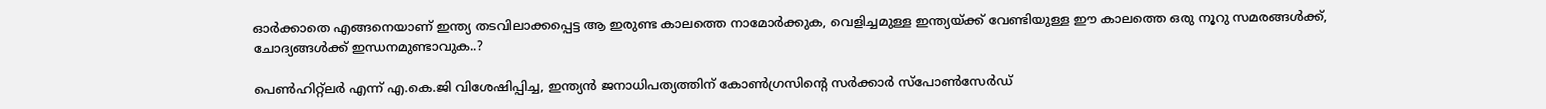ഓർക്കാതെ എങ്ങനെയാണ് ഇന്ത്യ തടവിലാക്കപ്പെട്ട ആ ഇരുണ്ട കാലത്തെ നാമോർക്കുക, വെളിച്ചമുള്ള ഇന്ത്യയ്ക്ക് വേണ്ടിയുള്ള ഈ കാലത്തെ ഒരു നൂറു സമരങ്ങൾക്ക്, ചോദ്യങ്ങൾക്ക് ഇന്ധനമുണ്ടാവുക..?

പെൺഹിറ്റ്ലർ എന്ന് എ.കെ.ജി വിശേഷിപ്പിച്ച, ഇന്ത്യൻ ജനാധിപത്യത്തിന് കോൺഗ്രസിന്റെ സർക്കാർ സ്‌പോൺസേർഡ്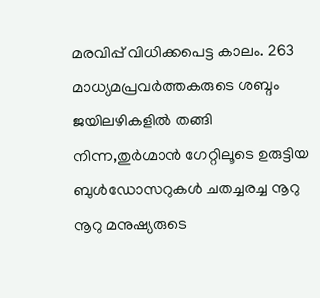മരവിപ്പ് വിധിക്കപെട്ട കാലം. 263 മാധ്യമപ്രവർത്തകരുടെ ശബ്ദം ജയിലഴികളിൽ തങ്ങി നിന്ന,തുർഗ്മാൻ ഗേറ്റിലൂടെ ഉരുട്ടിയ ബുൾഡോസറുകൾ ചതച്ചരച്ച നൂറു നൂറു മനുഷ്യരുടെ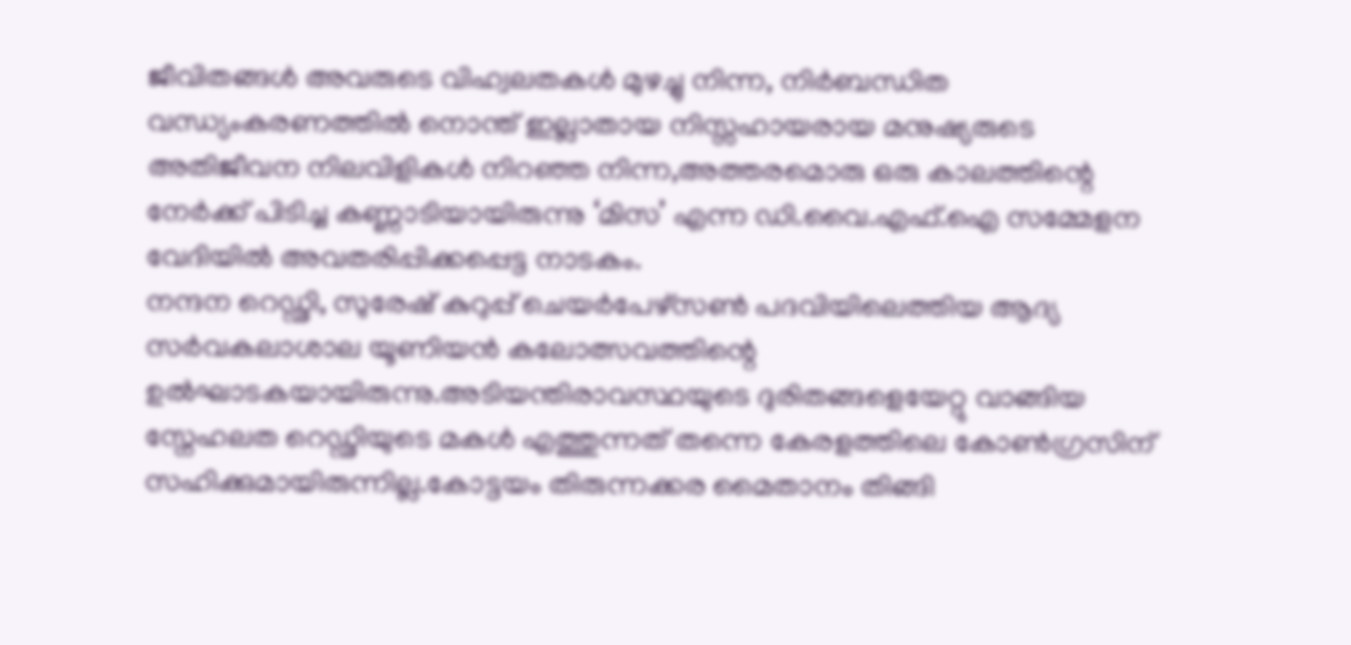ജീവിതങ്ങൾ അവരുടെ വിഹ്വലതകൾ മുഴച്ചു നിന്ന, നിർബന്ധിത വന്ധ്യംകരണത്തിൽ നൊന്ത് ഇല്ലാതായ നിസ്സഹായരായ മനുഷ്യരുടെ അതിജീവന നിലവിളികൾ നിറഞ്ഞ നിന്ന,അത്തരമൊരു ഒരു കാലത്തിന്റെ നേർക്ക് പിടിച്ച കണ്ണാടിയായിരുന്നു ‘മിസ’ എന്ന ഡി.വൈ.എഫ്.ഐ സമ്മേളന വേദിയിൽ അവതരിപ്പിക്കപ്പെട്ട നാടകം.
നന്ദന റെഡ്ഢി, സുരേഷ് കുറുപ്പ് ചെയർപേഴ്സൺ പദവിയിലെത്തിയ ആദ്യ സർവകലാശാല യൂണിയൻ കലോത്സവത്തിന്റെ ഉൽഘാടകയായിരുന്നു.അടിയന്തിരാവസ്ഥയുടെ ദുരിതങ്ങളെയേറ്റു വാങ്ങിയ സ്നേഹലത റെഡ്ഢിയുടെ മകൾ എത്തുന്നത് തന്നെ കേരളത്തിലെ കോൺഗ്രസിന് സഹിക്കുമായിരുന്നില്ല.കോട്ടയം തിരുന്നക്കര മൈതാനം തിങ്ങി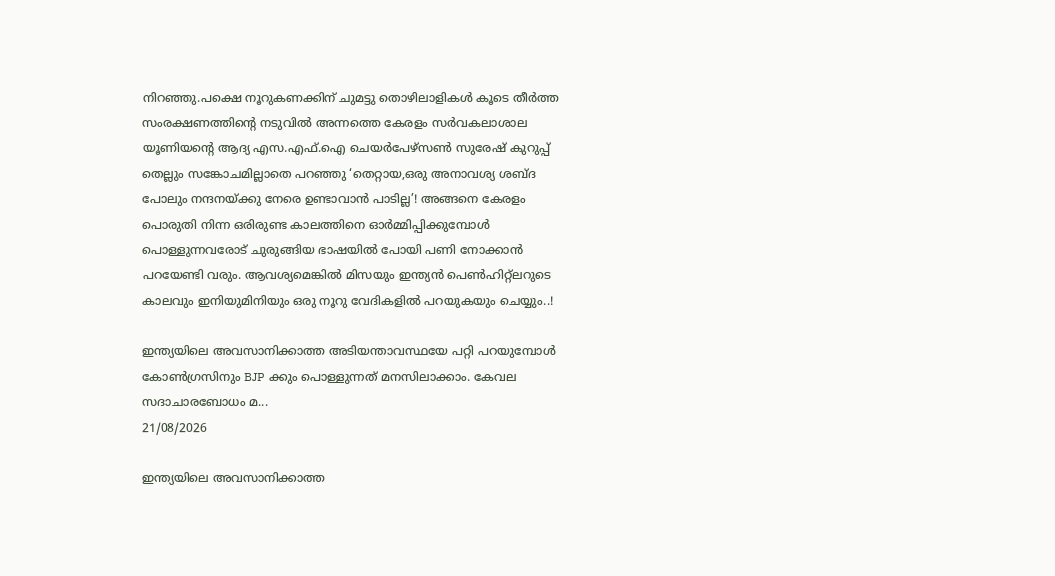നിറഞ്ഞു.പക്ഷെ നൂറുകണക്കിന് ചുമട്ടു തൊഴിലാളികൾ കൂടെ തീർത്ത സംരക്ഷണത്തിന്റെ നടുവിൽ അന്നത്തെ കേരളം സർവകലാശാല യൂണിയന്റെ ആദ്യ എസ.എഫ്.ഐ ചെയർപേഴ്സൺ സുരേഷ് കുറുപ്പ് തെല്ലും സങ്കോചമില്ലാതെ പറഞ്ഞു ‘തെറ്റായ,ഒരു അനാവശ്യ ശബ്ദ പോലും നന്ദനയ്ക്കു നേരെ ഉണ്ടാവാൻ പാടില്ല’! അങ്ങനെ കേരളം പൊരുതി നിന്ന ഒരിരുണ്ട കാലത്തിനെ ഓർമ്മിപ്പിക്കുമ്പോൾ പൊള്ളുന്നവരോട് ചുരുങ്ങിയ ഭാഷയിൽ പോയി പണി നോക്കാൻ പറയേണ്ടി വരും. ആവശ്യമെങ്കിൽ മിസയും ഇന്ത്യൻ പെൺഹിറ്റ്ലറുടെ കാലവും ഇനിയുമിനിയും ഒരു നൂറു വേദികളിൽ പറയുകയും ചെയ്യും..!

ഇന്ത്യയിലെ അവസാനിക്കാത്ത അടിയന്താവസ്ഥയേ പറ്റി പറയുമ്പോൾ കോൺഗ്രസിനും BJP ക്കും പൊള്ളുന്നത് മനസിലാക്കാം. കേവല സദാചാരബോധം മ...
21/08/2026

ഇന്ത്യയിലെ അവസാനിക്കാത്ത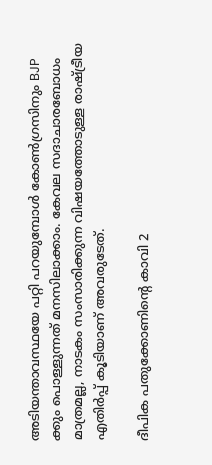അടിയന്താവസ്ഥയേ പറ്റി പറയുമ്പോൾ കോൺഗ്രസിനും BJP ക്കും പൊള്ളുന്നത് മനസിലാക്കാം. കേവല സദാചാരബോധം മാത്രമല്ല, നാടകം സംസാരിക്കുന്ന വിഷയത്തോടുള്ള രാഷ്ട്രീയ എതിർപ്പ് കൂടിയാണ് അവരുടേത്.

ദീപിക പതുക്കോണിന്റെ കാവി 2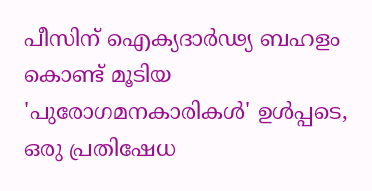പീസിന് ഐക്യദാർഢ്യ ബഹളം കൊണ്ട് മൂടിയ 'പുരോഗമനകാരികൾ' ഉൾപ്പടെ, ഒരു പ്രതിഷേധ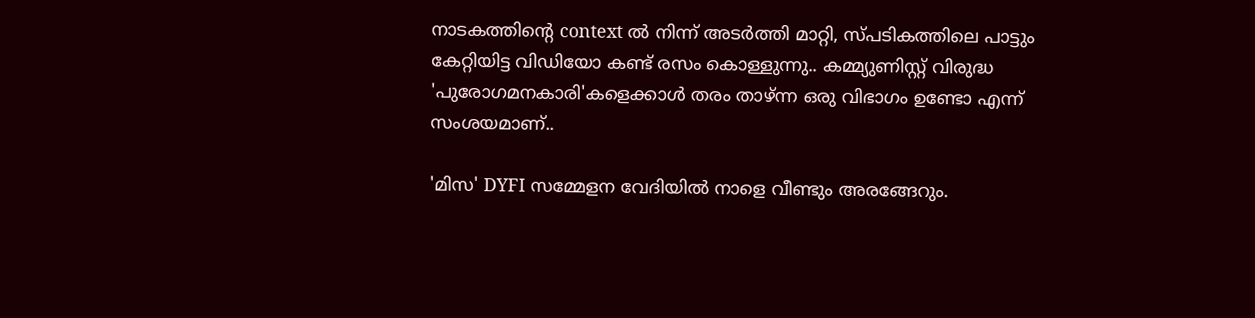നാടകത്തിന്റെ context ൽ നിന്ന് അടർത്തി മാറ്റി, സ്പടികത്തിലെ പാട്ടും കേറ്റിയിട്ട വിഡിയോ കണ്ട് രസം കൊള്ളുന്നു.. കമ്മ്യുണിസ്റ്റ് വിരുദ്ധ 'പുരോഗമനകാരി'കളെക്കാൾ തരം താഴ്ന്ന ഒരു വിഭാഗം ഉണ്ടോ എന്ന് സംശയമാണ്..

'മിസ' DYFI സമ്മേളന വേദിയിൽ നാളെ വീണ്ടും അരങ്ങേറും.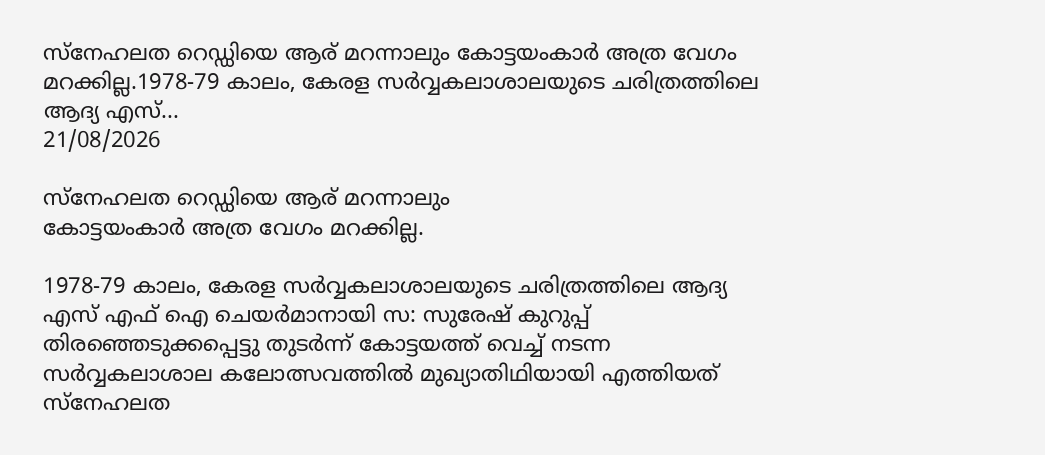സ്നേഹലത റെഡ്ഡിയെ ആര്‌ മറന്നാലും കോട്ടയംകാർ അത്ര വേഗം മറക്കില്ല.1978-79 കാലം, കേരള സർവ്വകലാശാലയുടെ ചരിത്രത്തിലെ ആദ്യ എസ്‌...
21/08/2026

സ്നേഹലത റെഡ്ഡിയെ ആര്‌ മറന്നാലും
കോട്ടയംകാർ അത്ര വേഗം മറക്കില്ല.

1978-79 കാലം, കേരള സർവ്വകലാശാലയുടെ ചരിത്രത്തിലെ ആദ്യ എസ്‌ എഫ്‌ ഐ ചെയർമാനായി സ: സുരേഷ്‌ കുറുപ്പ്‌ തിരഞ്ഞെടുക്കപ്പെട്ടു തുടർന്ന് കോട്ടയത്ത്‌ വെച്ച്‌ നടന്ന സർവ്വകലാശാല കലോത്സവത്തിൽ മുഖ്യാതിഥിയായി എത്തിയത്‌ സ്നേഹലത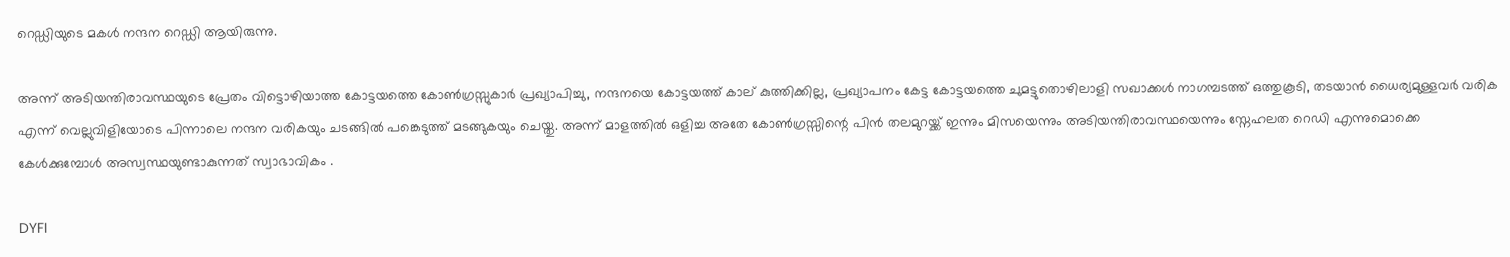റെഡ്ഡിയുടെ മകൾ നന്ദന റെഡ്ഡി ആയിരുന്നു.

അന്ന് അടിയന്തിരാവസ്ഥയുടെ പ്രേതം വിട്ടൊഴിയാത്ത കോട്ടയത്തെ കോൺഗ്രസ്സുകാർ പ്രഖ്യാപിച്ചു, നന്ദനയെ കോട്ടയത്ത്‌ കാല്‌ കുത്തിക്കില്ല, പ്രഖ്യാപനം കേട്ട കോട്ടയത്തെ ചുമട്ടുതൊഴിലാളി സഖാക്കൾ നാഗമ്പടത്ത്‌ ഒത്തുകൂടി, തടയാൻ ധൈര്യമുള്ളവർ വരിക എന്ന് വെല്ലുവിളിയോടെ പിന്നാലെ നന്ദന വരികയും ചടങ്ങിൽ പങ്കെടുത്ത്‌ മടങ്ങുകയും ചെയ്തു. അന്ന് മാളത്തിൽ ഒളിച്ച അതേ കോൺഗ്രസ്സിന്റെ പിൻ തലമുറയ്ക്ക്‌ ഇന്നും മിസയെന്നും അടിയന്തിരാവസ്ഥയെന്നും സ്നേഹലത റെഡി എന്നുമൊക്കെ കേൾക്കുമ്പോൾ അസ്വസ്ഥയുണ്ടാകുന്നത്‌ സ്വാഭാവികം .

DYFI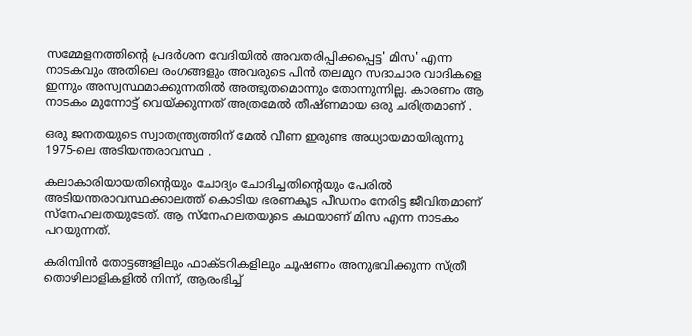സമ്മേളനത്തിൻ്റെ പ്രദർശന വേദിയിൽ അവതരിപ്പിക്കപ്പെട്ട' മിസ' എന്ന നാടകവും അതിലെ രംഗങ്ങളും അവരുടെ പിൻ തലമുറ സദാചാര വാദികളെ ഇന്നും അസ്വസ്ഥമാക്കുന്നതിൽ അത്ഭുതമൊന്നും തോന്നുന്നില്ല. കാരണം ആ നാടകം മുന്നോട്ട്‌ വെയ്ക്കുന്നത്‌ അത്രമേൽ തീഷ്ണമായ ഒരു ചരിത്രമാണ്‌ .

ഒരു ജനതയുടെ സ്വാതന്ത്ര്യത്തിന് മേൽ വീണ ഇരുണ്ട അധ്യായമായിരുന്നു 1975-ലെ അടിയന്തരാവസ്ഥ .

കലാകാരിയായതിന്റെയും ചോദ്യം ചോദിച്ചതിന്റെയും പേരിൽ അടിയന്തരാവസ്ഥക്കാലത്ത് കൊടിയ ഭരണകൂട പീഡനം നേരിട്ട ജീവിതമാണ്‌ സ്നേഹലതയുടേത്‌. ആ സ്നേഹലതയുടെ കഥയാണ്‌ മിസ എന്ന നാടകം പറയുന്നത്‌.

കരിമ്പിൻ തോട്ടങ്ങളിലും ഫാക്ടറികളിലും ചൂഷണം അനുഭവിക്കുന്ന സ്ത്രീ തൊഴിലാളികളിൽ നിന്ന്, ആരംഭിച്ച്‌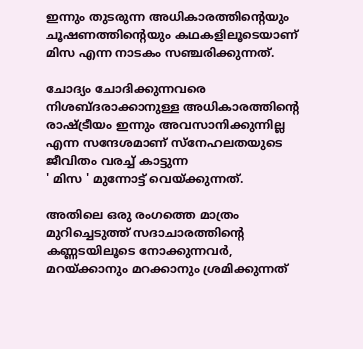ഇന്നും തുടരുന്ന അധികാരത്തിന്റെയും ചൂഷണത്തിന്റെയും കഥകളിലൂടെയാണ് മിസ എന്ന നാടകം സഞ്ചരിക്കുന്നത്.

ചോദ്യം ചോദിക്കുന്നവരെ നിശബ്ദരാക്കാനുള്ള അധികാരത്തിന്റെ രാഷ്ട്രീയം ഇന്നും അവസാനിക്കുന്നില്ല എന്ന സന്ദേശമാണ്‌ സ്നേഹലതയുടെ ജീവിതം വരച്ച്‌ കാട്ടുന്ന
' മിസ ' മുന്നോട്ട്‌ വെയ്ക്കുന്നത്‌.

അതിലെ ഒരു രംഗത്തെ മാത്രം മുറിച്ചെടുത്ത് സദാചാരത്തിന്റെ കണ്ണടയിലൂടെ നോക്കുന്നവർ, മറയ്ക്കാനും മറക്കാനും ശ്രമിക്കുന്നത്‌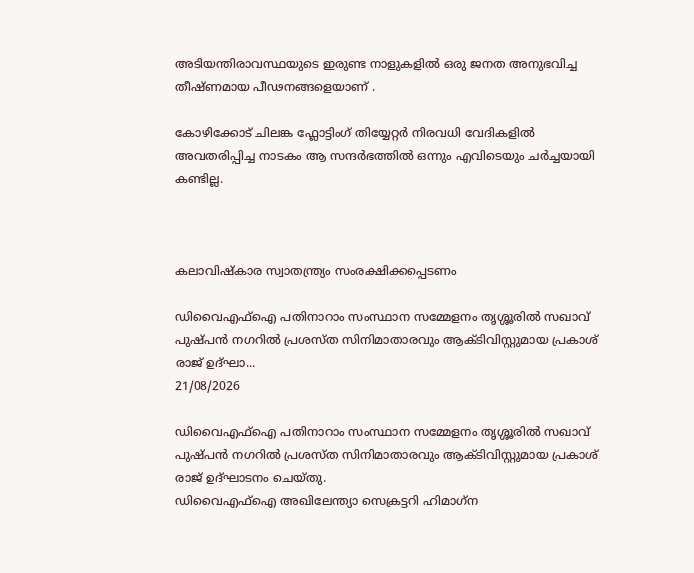അടിയന്തിരാവസ്ഥയുടെ ഇരുണ്ട നാളുകളിൽ ഒരു ജനത അനുഭവിച്ച തീഷ്ണമായ പീഢനങ്ങളെയാണ്‌ .

കോഴിക്കോട് ചിലങ്ക ഫ്ലോട്ടിംഗ് തിയ്യേറ്റർ നിരവധി വേദികളിൽ അവതരിപ്പിച്ച നാടകം ആ സന്ദർഭത്തിൽ ഒന്നും എവിടെയും ചർച്ചയായി കണ്ടില്ല.



കലാവിഷ്‌കാര സ്വാതന്ത്ര്യം സംരക്ഷിക്കപ്പെടണം

ഡിവൈഎഫ്ഐ പതിനാറാം സംസ്ഥാന സമ്മേളനം തൃശ്ശൂരിൽ സഖാവ് പുഷ്പൻ നഗറിൽ പ്രശസ്ത സിനിമാതാരവും ആക്ടിവിസ്റ്റുമായ പ്രകാശ് രാജ് ഉദ്ഘാ...
21/08/2026

ഡിവൈഎഫ്ഐ പതിനാറാം സംസ്ഥാന സമ്മേളനം തൃശ്ശൂരിൽ സഖാവ് പുഷ്പൻ നഗറിൽ പ്രശസ്ത സിനിമാതാരവും ആക്ടിവിസ്റ്റുമായ പ്രകാശ് രാജ് ഉദ്ഘാടനം ചെയ്തു.
ഡിവൈഎഫ്ഐ അഖിലേന്ത്യാ സെക്രട്ടറി ഹിമാഗ്‌ന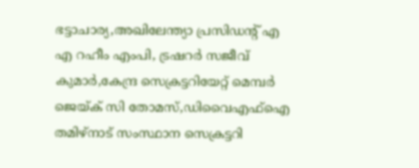ഭട്ടാചാര്യ,അഖിലേന്ത്യാ പ്രസിഡന്റ് എ എ റഹീം എംപി, ട്രഷറർ സജീവ് കുമാർ,കേന്ദ്ര സെക്രട്ടറിയേറ്റ് മെമ്പർ ജെയ്ക് സി തോമസ്,ഡിവൈഎഫ്ഐ തമിഴ്നാട് സംസ്ഥാന സെക്രട്ടറി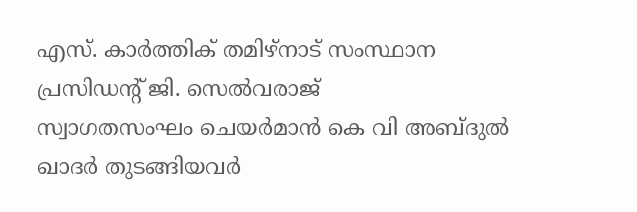എസ്. കാർത്തിക് തമിഴ്നാട് സംസ്ഥാന പ്രസിഡന്റ് ജി. സെൽവരാജ്
സ്വാഗതസംഘം ചെയർമാൻ കെ വി അബ്ദുൽ ഖാദർ തുടങ്ങിയവർ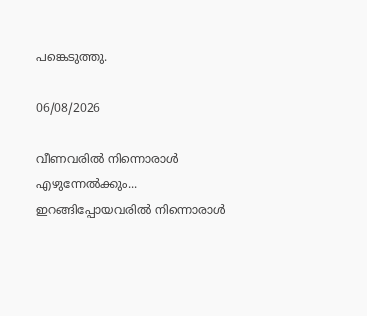പങ്കെടുത്തു.

06/08/2026

വീണവരിൽ നിന്നൊരാൾ
എഴുന്നേൽക്കും...
ഇറങ്ങിപ്പോയവരിൽ നിന്നൊരാൾ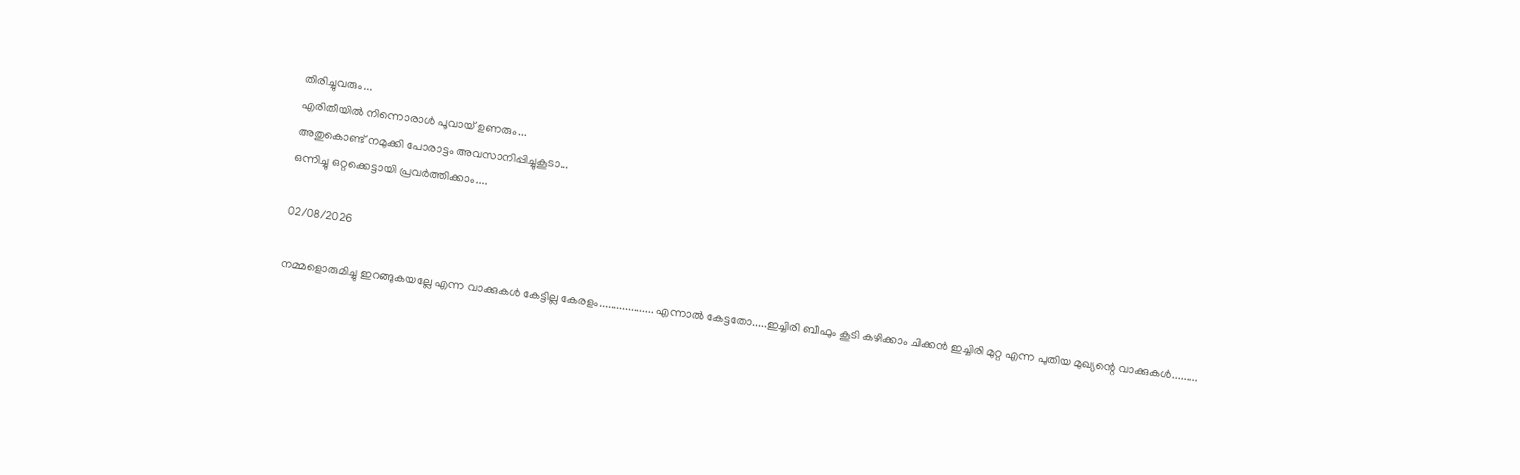തിരിച്ചുവരും...
എരിതീയിൽ നിന്നൊരാൾ പൂവായ് ഉണരും...
അതുകൊണ്ട് നമുക്കി പോരാട്ടം അവസാനിപ്പിച്ചുകൂടാ...
ഒന്നിച്ചു ഒറ്റക്കെട്ടായി പ്രവർത്തിക്കാം....

02/08/2026

നമ്മളൊരുമിച്ചു ഇറങ്ങുകയല്ലേ എന്ന വാക്കുകൾ കേട്ടില്ല കേരളം................... എന്നാൽ കേട്ടതോ.....ഇച്ചിരി ബീഫും കൂടി കഴിക്കാം ചിക്കൻ ഇച്ചിരി മുറ്റ എന്ന പുതിയ മുഖ്യന്റെ വാക്കുകൾ.........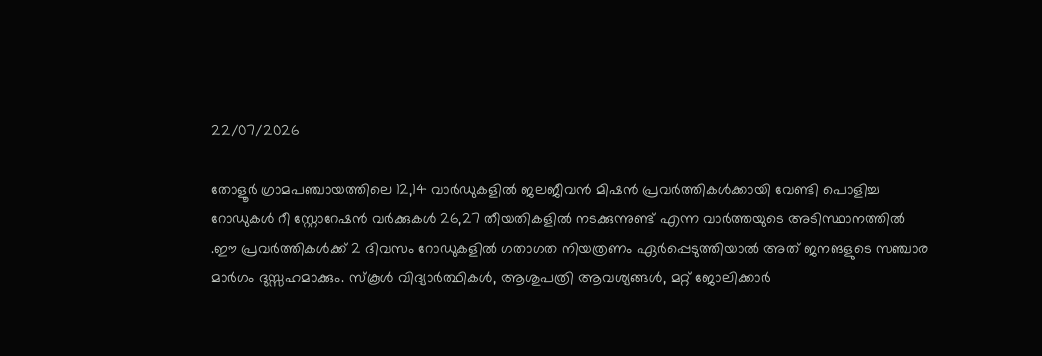22/07/2026

തോളൂർ ഗ്രാമപഞ്ചായത്തിലെ 12,14 വാർഡുകളിൽ ജലജീവൻ മിഷൻ പ്രവർത്തികൾക്കായി വേണ്ടി പൊളിച്ച റോഡുകൾ റീ സ്റ്റോറേഷൻ വർക്കുകൾ 26,27 തീയതികളിൽ നടക്കുന്നുണ്ട് എന്ന വാർത്തയുടെ അടിസ്ഥാനത്തിൽ .ഈ പ്രവർത്തികൾക്ക് 2 ദിവസം റോഡുകളിൽ ഗതാഗത നിയത്രണം ഏർപ്പെടുത്തിയാൽ അത് ജനങളുടെ സഞ്ചാര മാർഗം ദുസ്സഹമാക്കും. സ്കൂൾ വിദ്യാർത്ഥികൾ, ആശുപത്രി ആവശ്യങ്ങൾ, മറ്റ് ജോലിക്കാർ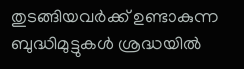തുടങ്ങിയവർക്ക് ഉണ്ടാകുന്ന ബുദ്ധിമുട്ടുകൾ ശ്രദ്ധയിൽ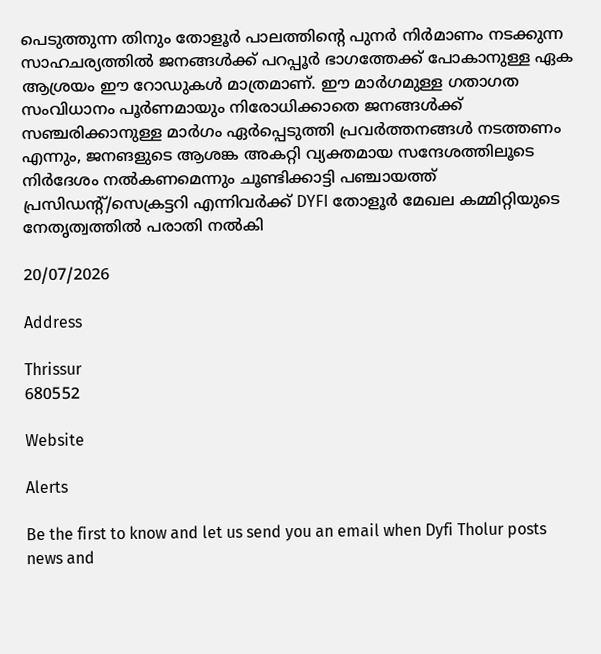പെടുത്തുന്ന തിനും തോളൂർ പാലത്തിന്റെ പുനർ നിർമാണം നടക്കുന്ന സാഹചര്യത്തിൽ ജനങ്ങൾക്ക് പറപ്പൂർ ഭാഗത്തേക്ക് പോകാനുള്ള ഏക ആശ്രയം ഈ റോഡുകൾ മാത്രമാണ്. ഈ മാർഗമുള്ള ഗതാഗത സംവിധാനം പൂർണമായും നിരോധിക്കാതെ ജനങ്ങൾക്ക് സഞ്ചരിക്കാനുള്ള മാർഗം ഏർപ്പെടുത്തി പ്രവർത്തനങ്ങൾ നടത്തണം എന്നും, ജനങളുടെ ആശങ്ക അകറ്റി വ്യക്തമായ സന്ദേശത്തിലൂടെ നിർദേശം നൽകണമെന്നും ചൂണ്ടിക്കാട്ടി പഞ്ചായത്ത് പ്രസിഡൻ്റ്/സെക്രട്ടറി എന്നിവർക്ക് DYFI തോളൂർ മേഖല കമ്മിറ്റിയുടെ നേതൃത്വത്തിൽ പരാതി നൽകി

20/07/2026

Address

Thrissur
680552

Website

Alerts

Be the first to know and let us send you an email when Dyfi Tholur posts news and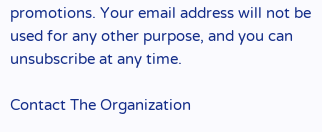promotions. Your email address will not be used for any other purpose, and you can unsubscribe at any time.

Contact The Organization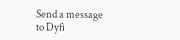Send a message to Dyfi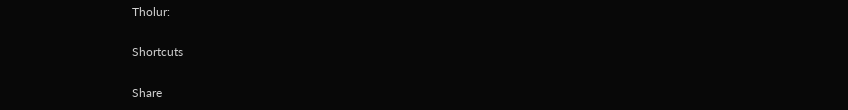Tholur:

Shortcuts

Share